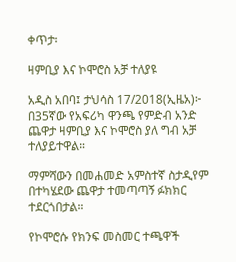ቀጥታ፡

ዛምቢያ እና ኮሞሮስ አቻ ተለያዩ

አዲስ አበባ፤ ታህሳስ 17/2018(ኢዜአ)፦ በ35ኛው የአፍሪካ ዋንጫ የምድብ አንድ ጨዋታ ዛምቢያ እና ኮሞሮስ ያለ ግብ አቻ ተለያይተዋል።

ማምሻውን በመሐመድ አምስተኛ ስታዲየም በተካሄደው ጨዋታ ተመጣጣኝ ፉክክር ተደርጎበታል።

የኮሞሮሱ የክንፍ መስመር ተጫዋች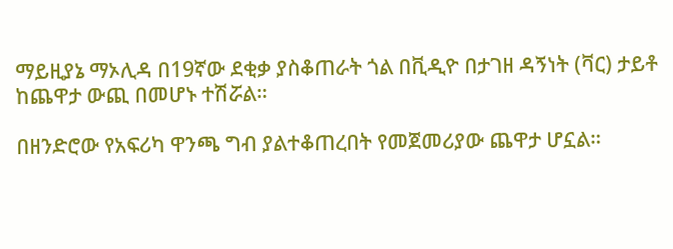ማይዚያኔ ማኦሊዳ በ19ኛው ደቂቃ ያስቆጠራት ጎል በቪዲዮ በታገዘ ዳኝነት (ቫር) ታይቶ ከጨዋታ ውጪ በመሆኑ ተሽሯል።

በዘንድሮው የአፍሪካ ዋንጫ ግብ ያልተቆጠረበት የመጀመሪያው ጨዋታ ሆኗል።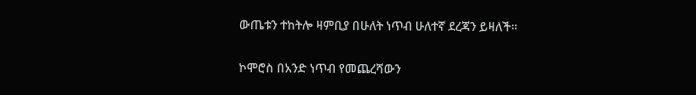ውጤቱን ተከትሎ ዛምቢያ በሁለት ነጥብ ሁለተኛ ደረጃን ይዛለች።

ኮሞሮስ በአንድ ነጥብ የመጨረሻውን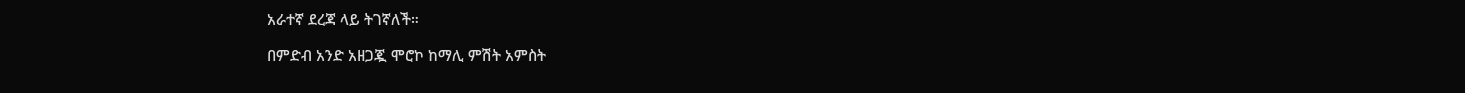አራተኛ ደረጃ ላይ ትገኛለች።

በምድብ አንድ አዘጋጇ ሞሮኮ ከማሊ ምሽት አምስት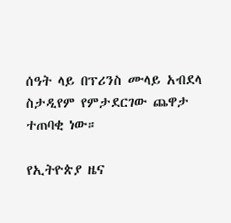ሰዓት ላይ በፕሪንስ ሙላይ አብደላ ስታዲየም የምታደርገው ጨዋታ ተጠባቂ ነው።

የኢትዮጵያ ዜና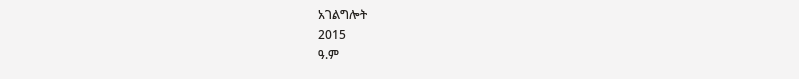አገልግሎት
2015
ዓ.ም